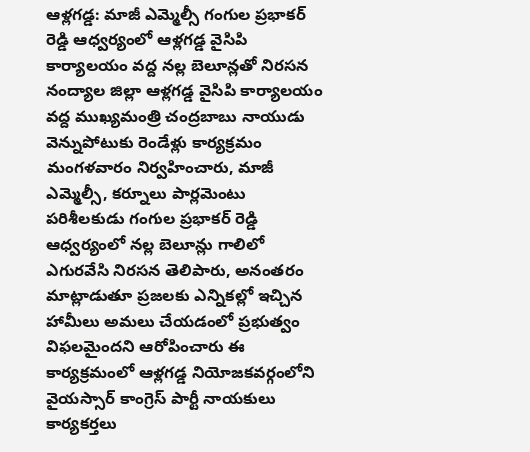ఆళ్లగడ్డ: మాజీ ఎమ్మెల్సీ గంగుల ప్రభాకర్ రెడ్డి ఆధ్వర్యంలో ఆళ్లగడ్డ వైసిపి కార్యాలయం వద్ద నల్ల బెలూన్లతో నిరసన
నంద్యాల జిల్లా ఆళ్లగడ్డ వైసిపి కార్యాలయం వద్ద ముఖ్యమంత్రి చంద్రబాబు నాయుడు వెన్నుపోటుకు రెండేళ్లు కార్యక్రమం మంగళవారం నిర్వహించారు, మాజీ ఎమ్మెల్సీ, కర్నూలు పార్లమెంటు పరిశీలకుడు గంగుల ప్రభాకర్ రెడ్డి ఆధ్వర్యంలో నల్ల బెలూన్లు గాలిలో ఎగురవేసి నిరసన తెలిపారు, అనంతరం మాట్లాడుతూ ప్రజలకు ఎన్నికల్లో ఇచ్చిన హామీలు అమలు చేయడంలో ప్రభుత్వం విఫలమైందని ఆరోపించారు ఈ కార్యక్రమంలో ఆళ్లగడ్డ నియోజకవర్గంలోని వైయస్సార్ కాంగ్రెస్ పార్టీ నాయకులు కార్యకర్తలు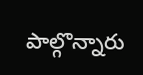పాల్గొన్నారు